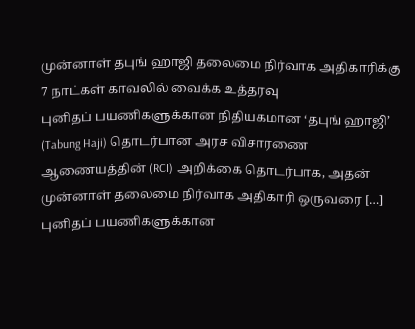முன்னாள் தபுங் ஹாஜி தலைமை நிர்வாக அதிகாரிக்கு 7 நாட்கள் காவலில் வைக்க உத்தரவு
புனிதப் பயணிகளுக்கான நிதியகமான ‘தபுங் ஹாஜி’ (Tabung Haji) தொடர்பான அரச விசாரணை ஆணையத்தின் (RCI) அறிக்கை தொடர்பாக, அதன் முன்னாள் தலைமை நிர்வாக அதிகாரி ஒருவரை […]
புனிதப் பயணிகளுக்கான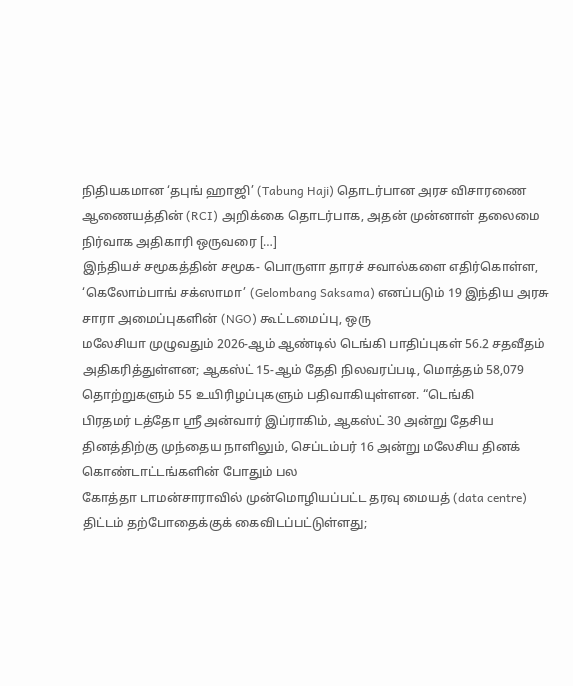நிதியகமான ‘தபுங் ஹாஜி’ (Tabung Haji) தொடர்பான அரச விசாரணை ஆணையத்தின் (RCI) அறிக்கை தொடர்பாக, அதன் முன்னாள் தலைமை நிர்வாக அதிகாரி ஒருவரை […]
இந்தியச் சமூகத்தின் சமூக- பொருளா தாரச் சவால்களை எதிர்கொள்ள, ‘கெலோம்பாங் சக்ஸாமா’ (Gelombang Saksama) எனப்படும் 19 இந்திய அரசு சாரா அமைப்புகளின் (NGO) கூட்டமைப்பு, ஒரு
மலேசியா முழுவதும் 2026-ஆம் ஆண்டில் டெங்கி பாதிப்புகள் 56.2 சதவீதம் அதிகரித்துள்ளன; ஆகஸ்ட் 15-ஆம் தேதி நிலவரப்படி, மொத்தம் 58,079 தொற்றுகளும் 55 உயிரிழப்புகளும் பதிவாகியுள்ளன. “டெங்கி
பிரதமர் டத்தோ ஸ்ரீ அன்வார் இப்ராகிம், ஆகஸ்ட் 30 அன்று தேசிய தினத்திற்கு முந்தைய நாளிலும், செப்டம்பர் 16 அன்று மலேசிய தினக் கொண்டாட்டங்களின் போதும் பல
கோத்தா டாமன்சாராவில் முன்மொழியப்பட்ட தரவு மையத் (data centre) திட்டம் தற்போதைக்குக் கைவிடப்பட்டுள்ளது;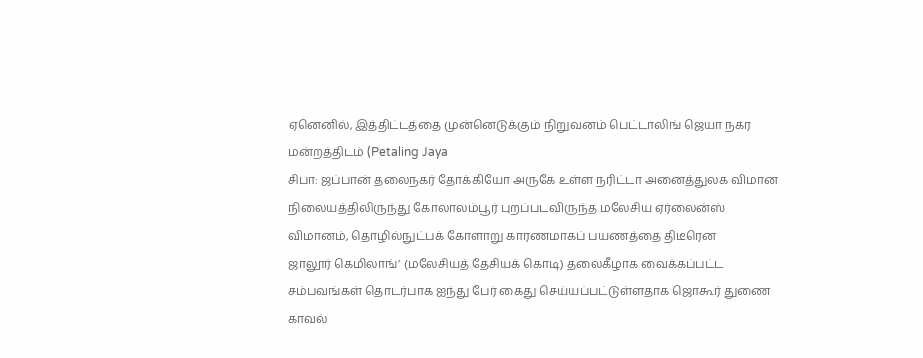ஏனெனில், இத்திட்டத்தை முன்னெடுக்கும் நிறுவனம் பெட்டாலிங் ஜெயா நகர மன்றத்திடம் (Petaling Jaya
சிபா: ஜப்பான் தலைநகர் தோக்கியோ அருகே உள்ள நரிட்டா அனைத்துலக விமான நிலையத்திலிருந்து கோலாலம்பூர் புறப்படவிருந்த மலேசிய ஏர்லைன்ஸ் விமானம், தொழில்நுட்பக் கோளாறு காரணமாகப் பயணத்தை திடீரென
ஜாலூர் கெமிலாங்’ (மலேசியத் தேசியக் கொடி) தலைகீழாக வைக்கப்பட்ட சம்பவங்கள் தொடர்பாக ஐந்து பேர் கைது செய்யப்பட்டுள்ளதாக ஜொகூர் துணை காவல்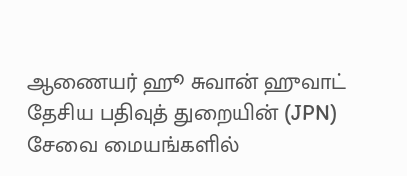ஆணையர் ஹூ சுவான் ஹுவாட்
தேசிய பதிவுத் துறையின் (JPN) சேவை மையங்களில்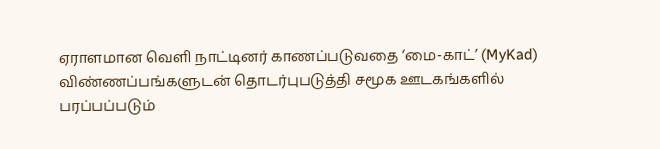ஏராளமான வெளி நாட்டினர் காணப்படுவதை ‘மை-காட்’ (MyKad) விண்ணப்பங்களுடன் தொடர்புபடுத்தி சமூக ஊடகங்களில் பரப்பப்படும்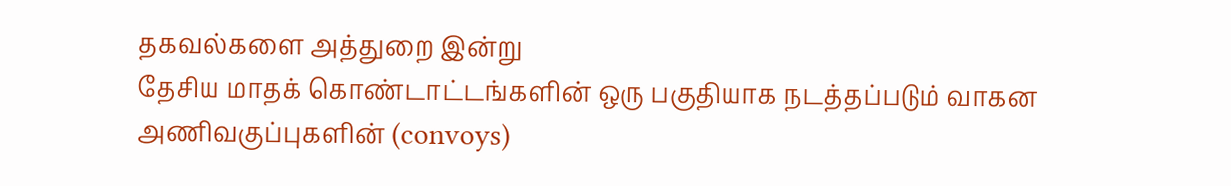தகவல்களை அத்துறை இன்று
தேசிய மாதக் கொண்டாட்டங்களின் ஒரு பகுதியாக நடத்தப்படும் வாகன அணிவகுப்புகளின் (convoys)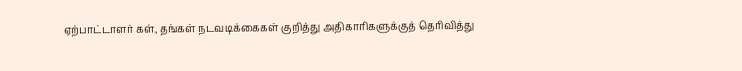ஏற்பாட்டாளர் கள், தங்கள் நடவடிக்கைகள் குறித்து அதிகாரிகளுக்குத் தெரிவித்து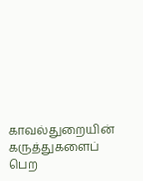காவல்துறையின் கருத்துகளைப் பெற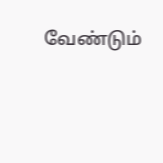வேண்டும்